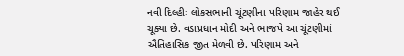નવી દિલ્હીઃ લોકસભાની ચૂંટણીના પરિણામ જાહેર થઈ ચૂક્યા છે. વડાપ્રધાન મોદી અને ભાજપે આ ચૂંટણીમાં ઐતિહાસિક જીત મેળવી છે. પરિણામ અને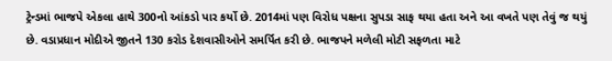ટ્રેન્ડમાં ભાજપે એકલા હાથે 300નો આંકડો પાર કર્યો છે. 2014માં પણ વિરોધ પક્ષના સુપડા સાફ થયા હતા અને આ વખતે પણ તેવું જ થયું છે. વડાપ્રધાન મોદીએ જીતને 130 કરોડ દેશવાસીઓને સમર્પિત કરી છે. ભાજપને મળેલી મોટી સફળતા માટે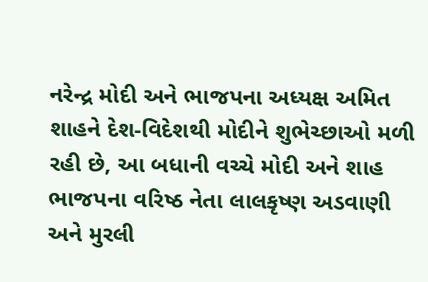નરેન્દ્ર મોદી અને ભાજપના અધ્યક્ષ અમિત શાહને દેશ-વિદેશથી મોદીને શુભેચ્છાઓ મળી રહી છે, આ બધાની વચ્ચે મોદી અને શાહ ભાજપના વરિષ્ઠ નેતા લાલકૃષ્ણ અડવાણી અને મુરલી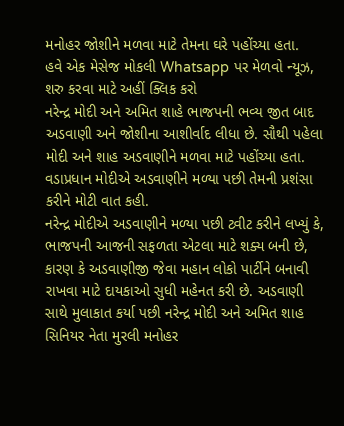મનોહર જોશીને મળવા માટે તેમના ઘરે પહોંચ્યા હતા.
હવે એક મેસેજ મોકલી Whatsapp પર મેળવો ન્યૂઝ, શરુ કરવા માટે અહીં ક્લિક કરો
નરેન્દ્ર મોદી અને અમિત શાહે ભાજપની ભવ્ય જીત બાદ અડવાણી અને જોશીના આશીર્વાદ લીધા છે. સૌથી પહેલા મોદી અને શાહ અડવાણીને મળવા માટે પહોંચ્યા હતા. વડાપ્રધાન મોદીએ અડવાણીને મળ્યા પછી તેમની પ્રશંસા કરીને મોટી વાત કહી.
નરેન્દ્ર મોદીએ અડવાણીને મળ્યા પછી ટ્વીટ કરીને લખ્યું કે, ભાજપની આજની સફળતા એટલા માટે શક્ય બની છે, કારણ કે અડવાણીજી જેવા મહાન લોકો પાર્ટીને બનાવી રાખવા માટે દાયકાઓ સુધી મહેનત કરી છે. અડવાણી સાથે મુલાકાત કર્યા પછી નરેન્દ્ર મોદી અને અમિત શાહ સિનિયર નેતા મુરલી મનોહર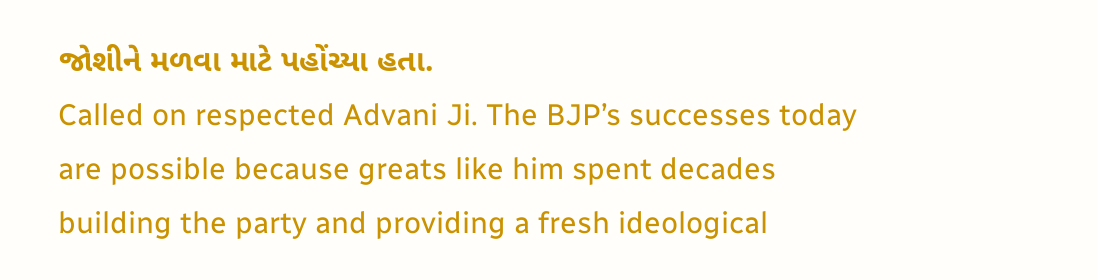જોશીને મળવા માટે પહોંચ્યા હતા.
Called on respected Advani Ji. The BJP’s successes today are possible because greats like him spent decades building the party and providing a fresh ideological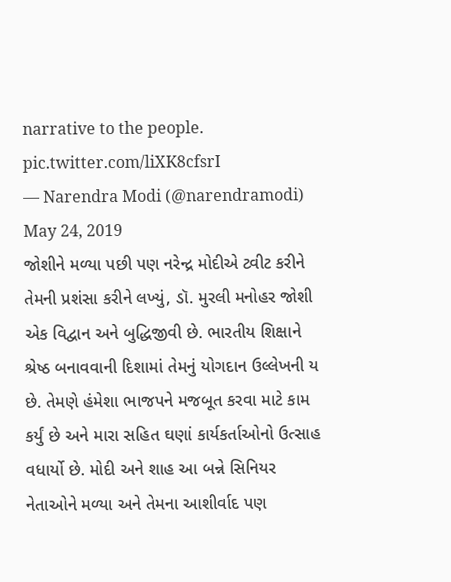narrative to the people. pic.twitter.com/liXK8cfsrI
— Narendra Modi (@narendramodi) May 24, 2019
જોશીને મળ્યા પછી પણ નરેન્દ્ર મોદીએ ટ્વીટ કરીને તેમની પ્રશંસા કરીને લખ્યું, ડૉ. મુરલી મનોહર જોશી એક વિદ્વાન અને બુદ્ધિજીવી છે. ભારતીય શિક્ષાને શ્રેષ્ઠ બનાવવાની દિશામાં તેમનું યોગદાન ઉલ્લેખની ય છે. તેમણે હંમેશા ભાજપને મજબૂત કરવા માટે કામ કર્યું છે અને મારા સહિત ઘણાં કાર્યકર્તાઓનો ઉત્સાહ વધાર્યો છે. મોદી અને શાહ આ બન્ને સિનિયર નેતાઓને મળ્યા અને તેમના આશીર્વાદ પણ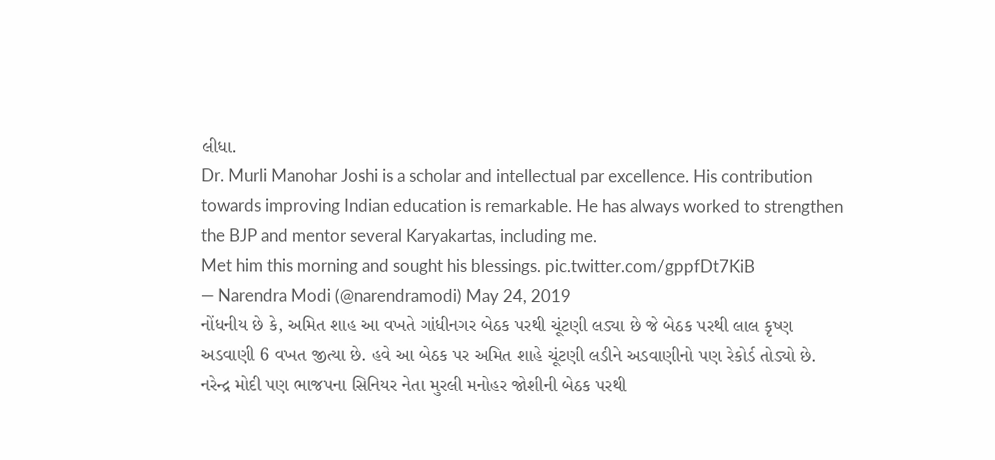લીધા.
Dr. Murli Manohar Joshi is a scholar and intellectual par excellence. His contribution towards improving Indian education is remarkable. He has always worked to strengthen the BJP and mentor several Karyakartas, including me.
Met him this morning and sought his blessings. pic.twitter.com/gppfDt7KiB
— Narendra Modi (@narendramodi) May 24, 2019
નોંધનીય છે કે, અમિત શાહ આ વખતે ગાંધીનગર બેઠક પરથી ચૂંટણી લડ્યા છે જે બેઠક પરથી લાલ કૃષ્ણ અડવાણી 6 વખત જીત્યા છે. હવે આ બેઠક પર અમિત શાહે ચૂંટણી લડીને અડવાણીનો પણ રેકોર્ડ તોડ્યો છે. નરેન્દ્ર મોદી પણ ભાજપના સિનિયર નેતા મુરલી મનોહર જોશીની બેઠક પરથી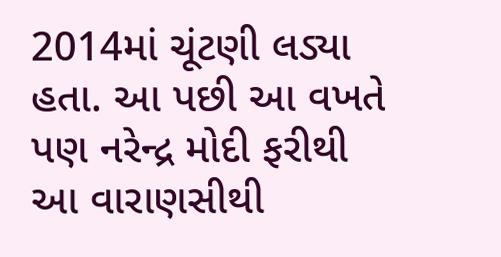2014માં ચૂંટણી લડ્યા હતા. આ પછી આ વખતે પણ નરેન્દ્ર મોદી ફરીથી આ વારાણસીથી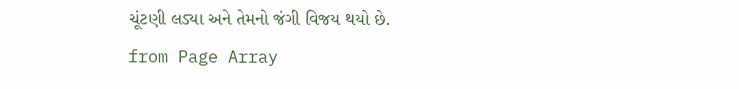ચૂંટણી લડ્યા અને તેમનો જંગી વિજય થયો છે.
from Page Array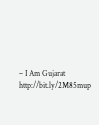– I Am Gujarat http://bit.ly/2M85mup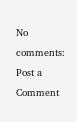No comments:
Post a Comment